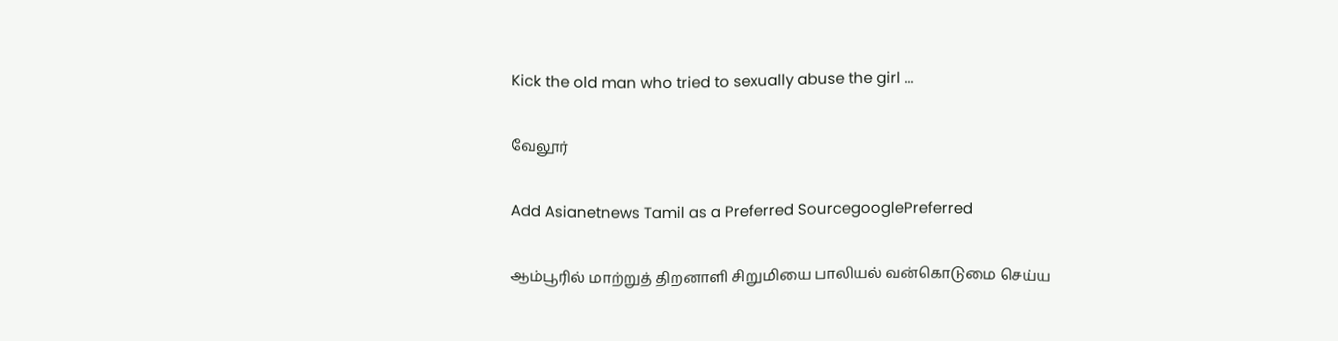Kick the old man who tried to sexually abuse the girl ...

வேலூர்

Add Asianetnews Tamil as a Preferred SourcegooglePreferred

ஆம்பூரில் மாற்றுத் திறனாளி சிறுமியை பாலியல் வன்கொடுமை செய்ய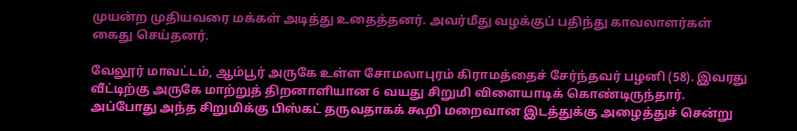முயன்ற முதியவரை மக்கள் அடித்து உதைத்தனர். அவர்மீது வழக்குப் பதிந்து காவலாளர்கள் கைது செய்தனர்.

வேலூர் மாவட்டம், ஆம்பூர் அருகே உள்ள சோமலாபுரம் கிராமத்தைச் சேர்ந்தவர் பழனி (58). இவரது வீட்டிற்கு அருகே மாற்றுத் திறனாளியான 6 வயது சிறுமி விளையாடிக் கொண்டிருந்தார். அப்போது அந்த சிறுமிக்கு பிஸ்கட் தருவதாகக் கூறி மறைவான இடத்துக்கு அழைத்துச் சென்று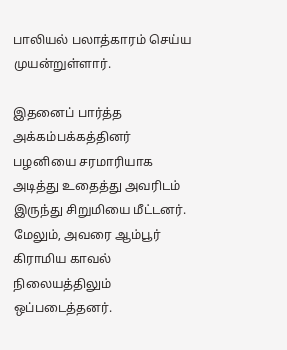பாலியல் பலாத்காரம் செய்ய முயன்றுள்ளார்.

இதனைப் பார்த்த அக்கம்பக்கத்தினர் பழனியை சரமாரியாக அடித்து உதைத்து அவரிடம் இருந்து சிறுமியை மீட்டனர். மேலும், அவரை ஆம்பூர் கிராமிய காவல் நிலையத்திலும் ஒப்படைத்தனர்.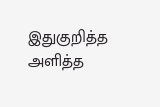இதுகுறித்த அளித்த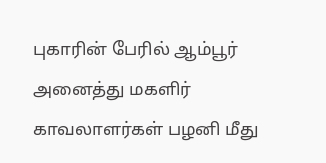புகாரின் பேரில் ஆம்பூர் அனைத்து மகளிர் காவலாளர்கள் பழனி மீது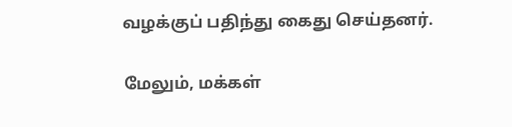வழக்குப் பதிந்து கைது செய்தனர்.

மேலும், மக்கள்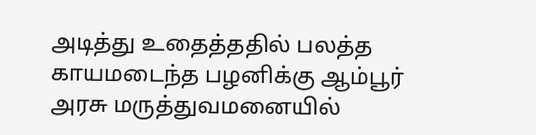அடித்து உதைத்ததில் பலத்த காயமடைந்த பழனிக்கு ஆம்பூர் அரசு மருத்துவமனையில்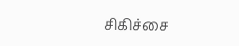சிகிச்சை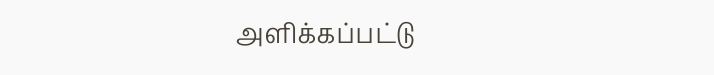அளிக்கப்பட்டு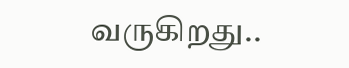வருகிறது..